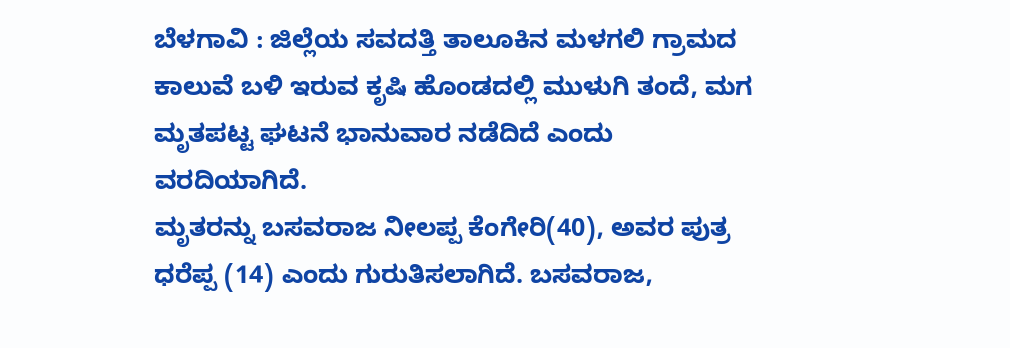ಬೆಳಗಾವಿ : ಜಿಲ್ಲೆಯ ಸವದತ್ತಿ ತಾಲೂಕಿನ ಮಳಗಲಿ ಗ್ರಾಮದ ಕಾಲುವೆ ಬಳಿ ಇರುವ ಕೃಷಿ ಹೊಂಡದಲ್ಲಿ ಮುಳುಗಿ ತಂದೆ, ಮಗ ಮೃತಪಟ್ಟ ಘಟನೆ ಭಾನುವಾರ ನಡೆದಿದೆ ಎಂದು ವರದಿಯಾಗಿದೆ.
ಮೃತರನ್ನು ಬಸವರಾಜ ನೀಲಪ್ಪ ಕೆಂಗೇರಿ(40), ಅವರ ಪುತ್ರ ಧರೆಪ್ಪ (14) ಎಂದು ಗುರುತಿಸಲಾಗಿದೆ. ಬಸವರಾಜ,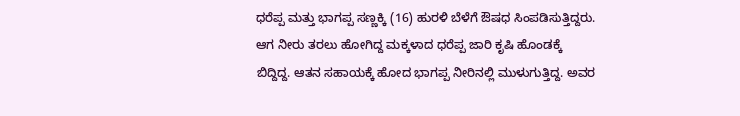ಧರೆಪ್ಪ ಮತ್ತು ಭಾಗಪ್ಪ ಸಣ್ಣಕ್ಕಿ (16) ಹುರಳಿ ಬೆಳೆಗೆ ಔಷಧ ಸಿಂಪಡಿಸುತ್ತಿದ್ದರು. ಆಗ ನೀರು ತರಲು ಹೋಗಿದ್ದ ಮಕ್ಕಳಾದ ಧರೆಪ್ಪ ಜಾರಿ ಕೃಷಿ ಹೊಂಡಕ್ಕೆ ಬಿದ್ದಿದ್ದ. ಆತನ ಸಹಾಯಕ್ಕೆ ಹೋದ ಭಾಗಪ್ಪ ನೀರಿನಲ್ಲಿ ಮುಳುಗುತ್ತಿದ್ದ. ಅವರ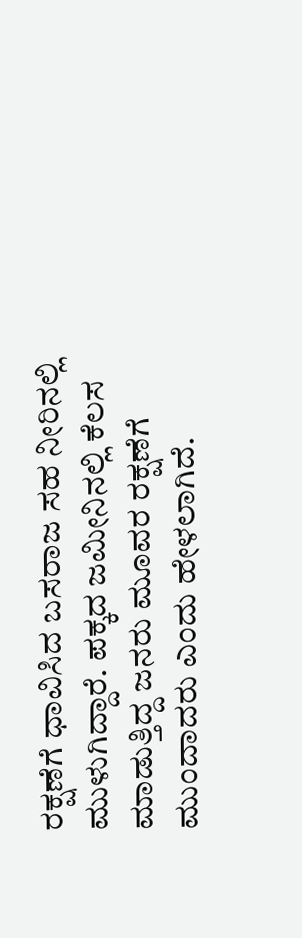ರಕ್ಷಣೆಗೆ ಧಾವಿಸಿದ ಬಸರಾಜ ಸಹ ನೀರಿನಲ್ಲಿ ಮುಳುಗಿದ್ದಾರೆ. ಪಕ್ಕದ ಜಮೀನಿನಲ್ಲಿ ಕೆಲಸ ಮಾಡುತ್ತಿದ್ದ ಜನರು ಮೂವರ ರಕ್ಷಣೆಗೆ ಮುಂದಾದರು ಎಂದು ಹೇಳಲಾಗಿದೆ.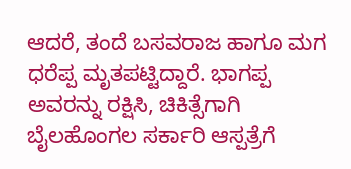ಆದರೆ, ತಂದೆ ಬಸವರಾಜ ಹಾಗೂ ಮಗ ಧರೆಪ್ಪ ಮೃತಪಟ್ಟಿದ್ದಾರೆ. ಭಾಗಪ್ಪ ಅವರನ್ನು ರಕ್ಷಿಸಿ, ಚಿಕಿತ್ಸೆಗಾಗಿ ಬೈಲಹೊಂಗಲ ಸರ್ಕಾರಿ ಆಸ್ಪತ್ರೆಗೆ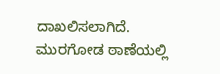ದಾಖಲಿಸಲಾಗಿದೆ. ಮುರಗೋಡ ಠಾಣೆಯಲ್ಲಿ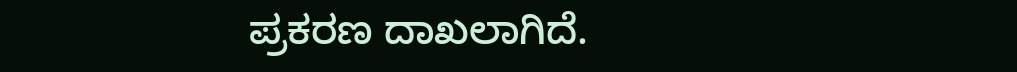ಪ್ರಕರಣ ದಾಖಲಾಗಿದೆ.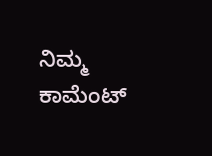ನಿಮ್ಮ ಕಾಮೆಂಟ್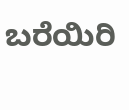ಬರೆಯಿರಿ